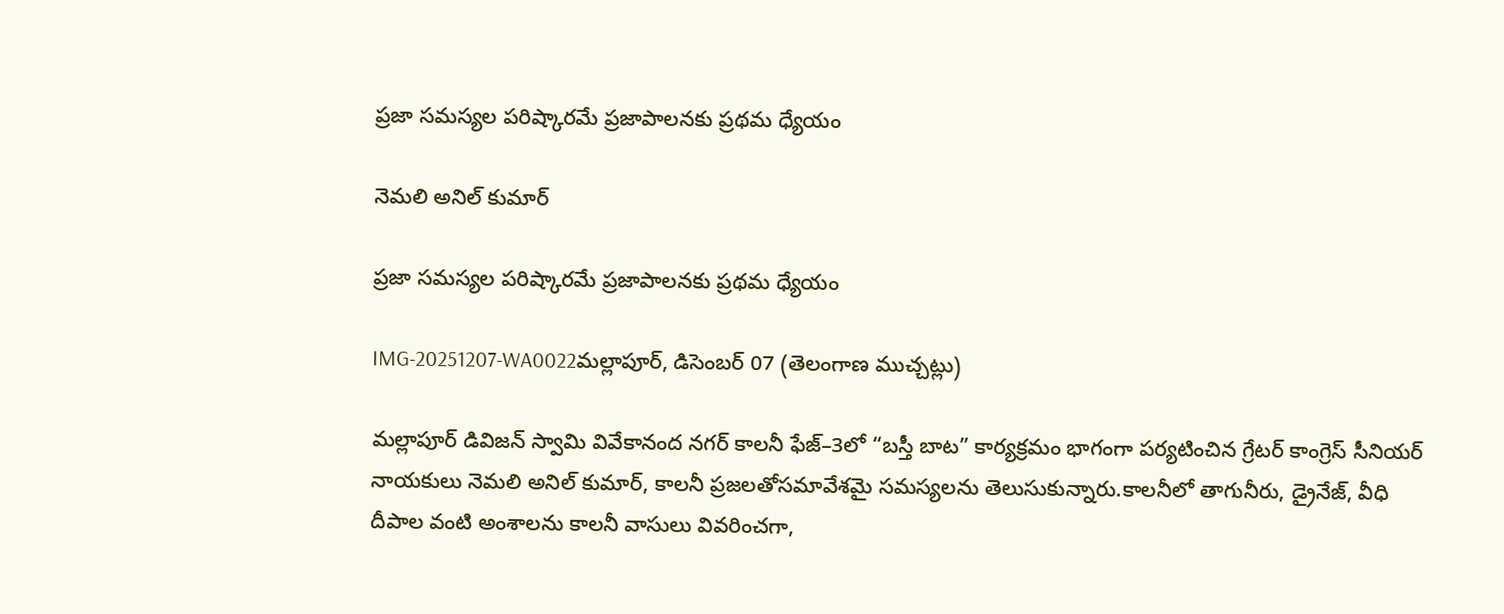ప్రజా సమస్యల పరిష్కారమే ప్రజాపాలనకు ప్రథమ ధ్యేయం

నెమలి అనిల్ కుమార్

ప్రజా సమస్యల పరిష్కారమే ప్రజాపాలనకు ప్రథమ ధ్యేయం

IMG-20251207-WA0022మల్లాపూర్, డిసెంబర్ 07 (తెలంగాణ ముచ్చట్లు)

మల్లాపూర్‌ డివిజన్‌ స్వామి వివేకానంద నగర్‌ కాలనీ ఫేజ్–3లో “బస్తీ బాట” కార్యక్రమం భాగంగా పర్యటించిన గ్రేటర్ కాంగ్రెస్ సీనియర్ నాయకులు నెమలి అనిల్ కుమార్, కాలనీ ప్రజలతోసమావేశమై సమస్యలను తెలుసుకున్నారు.కాలనీలో తాగునీరు, డ్రైనేజ్‌, వీధి దీపాల వంటి అంశాలను కాలనీ వాసులు వివరించగా,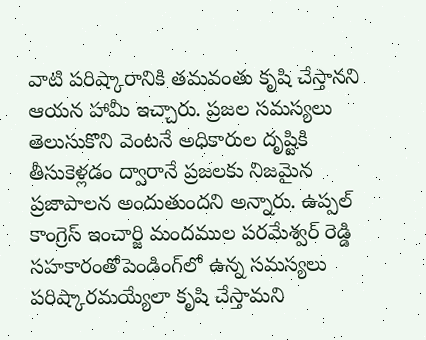వాటి పరిష్కారానికి తమవంతు కృషి చేస్తానని ఆయన హామీ ఇచ్చారు. ప్రజల సమస్యలు తెలుసుకొని వెంటనే అధికారుల దృష్టికి తీసుకెళ్లడం ద్వారానే ప్రజలకు నిజమైన ప్రజాపాలన అందుతుందని అన్నారు. ఉప్పల్ కాంగ్రెస్ ఇంచార్జి మందముల పరమేశ్వర్ రెడ్డి సహకారంతోపెండింగ్‌లో ఉన్న సమస్యలు పరిష్కారమయ్యేలా కృషి చేస్తామని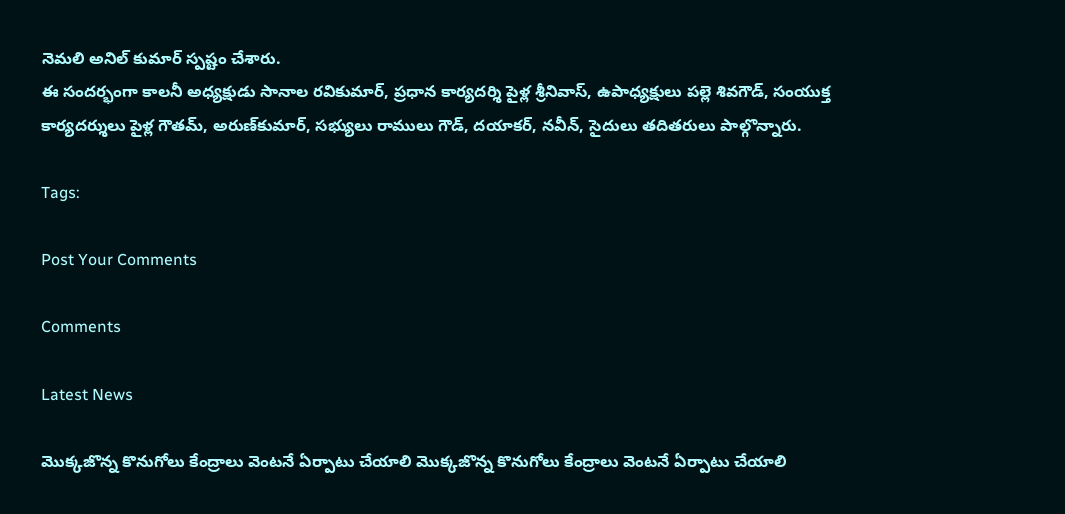నెమలి అనిల్ కుమార్ స్పష్టం చేశారు.
ఈ సందర్భంగా కాలనీ అధ్యక్షుడు సానాల రవికుమార్, ప్రధాన కార్యదర్శి పైళ్ల శ్రీనివాస్, ఉపాధ్యక్షులు పల్లె శివగౌడ్, సంయుక్త కార్యదర్శులు పైళ్ల గౌతమ్, అరుణ్‌కుమార్, సభ్యులు రాములు గౌడ్, దయాకర్, నవీన్, సైదులు తదితరులు పాల్గొన్నారు.

Tags:

Post Your Comments

Comments

Latest News

మొక్కజొన్న కొనుగోలు కేంద్రాలు వెంటనే ఏర్పాటు చేయాలి మొక్కజొన్న కొనుగోలు కేంద్రాలు వెంటనే ఏర్పాటు చేయాలి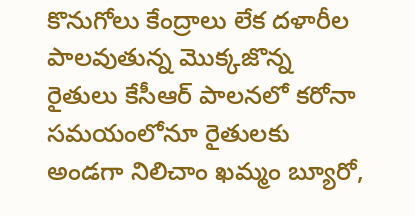కొనుగోలు కేంద్రాలు లేక దళారీల పాలవుతున్న మొక్కజొన్న రైతులు కేసీఆర్ పాలనలో కరోనా సమయంలోనూ రైతులకు అండగా నిలిచాం ఖమ్మం బ్యూరో,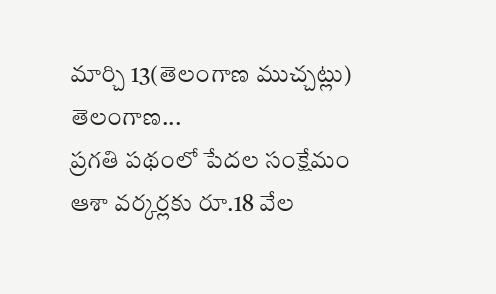మార్చి 13(తెలంగాణ ముచ్చట్లు) తెలంగాణ...
ప్రగతి పథంలో పేదల సంక్షేమం
ఆశా వర్కర్లకు రూ.18 వేల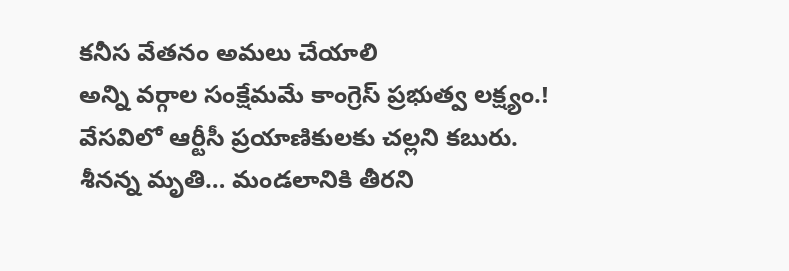కనీస వేతనం అమలు చేయాలి
అన్ని వర్గాల సంక్షేమమే కాంగ్రెస్ ప్రభుత్వ లక్ష్యం.!
వేసవిలో ఆర్టీసీ ప్రయాణికులకు చల్లని కబురు.
శీనన్న మృతి… మండలానికి తీరని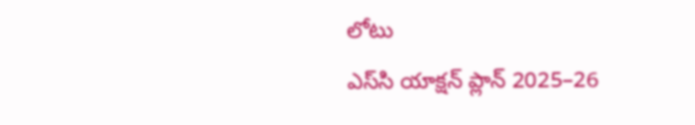లోటు
ఎస్‌సి యాక్షన్ ప్లాన్ 2025–26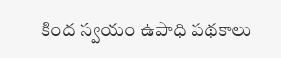కింద స్వయం ఉపాధి పథకాలు